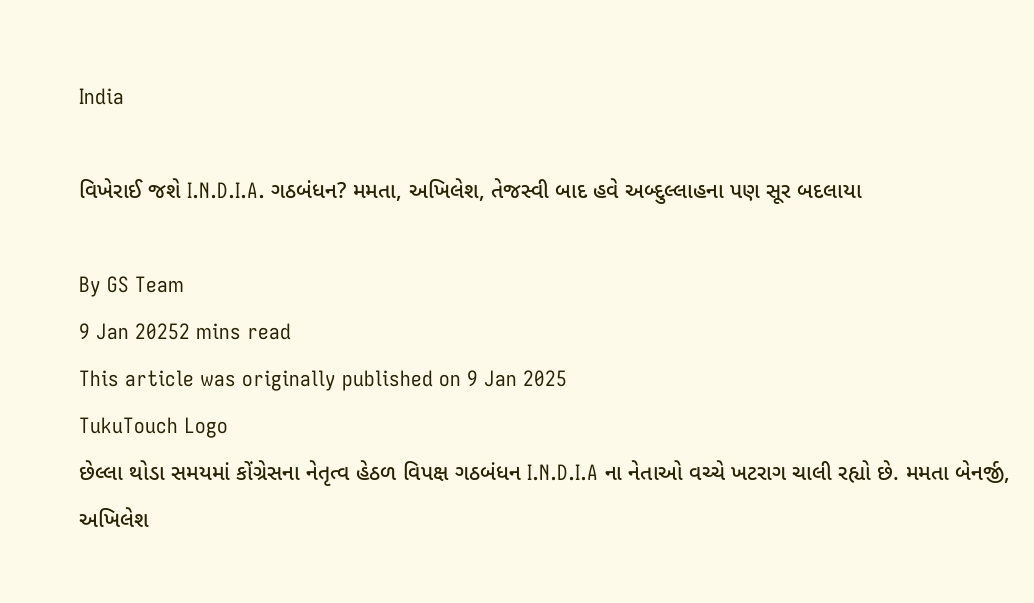India

વિખેરાઈ જશે I.N.D.I.A. ગઠબંધન? મમતા, અખિલેશ, તેજસ્વી બાદ હવે અબ્દુલ્લાહના પણ સૂર બદલાયા

By GS Team
9 Jan 20252 mins read
This article was originally published on 9 Jan 2025
TukuTouch Logo
છેલ્લા થોડા સમયમાં કોંગ્રેસના નેતૃત્વ હેઠળ વિપક્ષ ગઠબંધન I.N.D.I.A ના નેતાઓ વચ્ચે ખટરાગ ચાલી રહ્યો છે. મમતા બેનર્જી, અખિલેશ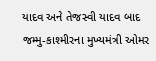યાદવ અને તેજસ્વી યાદવ બાદ જમ્મુ-કાશ્મીરના મુખ્યમંત્રી ઓમર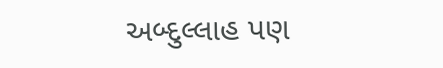અબ્દુલ્લાહ પણ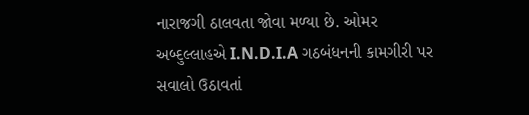નારાજગી ઠાલવતા જોવા મળ્યા છે. ઓમર અબ્દુલ્લાહએ I.N.D.I.A ગઠબંધનની કામગીરી પર સવાલો ઉઠાવતાં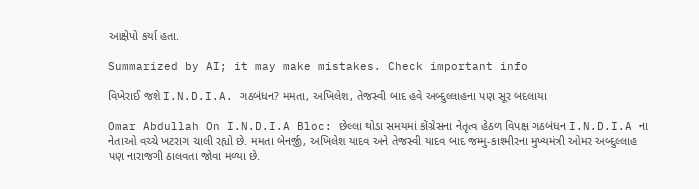આક્ષેપો કર્યા હતા.

Summarized by AI; it may make mistakes. Check important info

વિખેરાઈ જશે I.N.D.I.A. ગઠબંધન? મમતા, અખિલેશ, તેજસ્વી બાદ હવે અબ્દુલ્લાહના પણ સૂર બદલાયા

Omar Abdullah On I.N.D.I.A Bloc: છેલ્લા થોડા સમયમાં કોંગ્રેસના નેતૃત્વ હેઠળ વિપક્ષ ગઠબંધન I.N.D.I.A ના નેતાઓ વચ્ચે ખટરાગ ચાલી રહ્યો છે. મમતા બેનર્જી, અખિલેશ યાદવ અને તેજસ્વી યાદવ બાદ જમ્મુ-કાશ્મીરના મુખ્યમંત્રી ઓમર અબ્દુલ્લાહ પણ નારાજગી ઠાલવતા જોવા મળ્યા છે.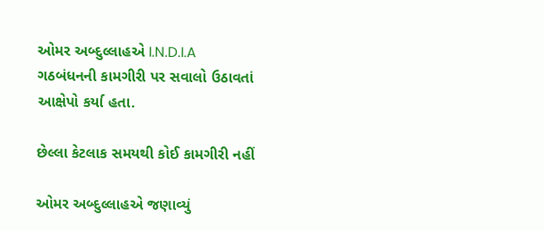ઓમર અબ્દુલ્લાહએ I.N.D.I.A ગઠબંધનની કામગીરી પર સવાલો ઉઠાવતાં આક્ષેપો કર્યા હતા.

છેલ્લા કેટલાક સમયથી કોઈ કામગીરી નહીં

ઓમર અબ્દુલ્લાહએ જણાવ્યું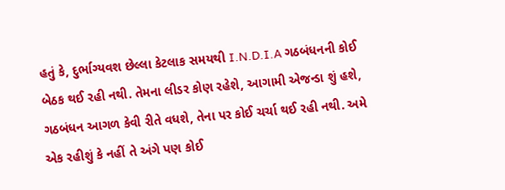હતું કે, દુર્ભાગ્યવશ છેલ્લા કેટલાક સમયથી I.N.D.I.A ગઠબંધનની કોઈ બેઠક થઈ રહી નથી. તેમના લીડર કોણ રહેશે, આગામી એજન્ડા શું હશે, ગઠબંધન આગળ કેવી રીતે વધશે, તેના પર કોઈ ચર્ચા થઈ રહી નથી. અમે એક રહીશું કે નહીં તે અંગે પણ કોઈ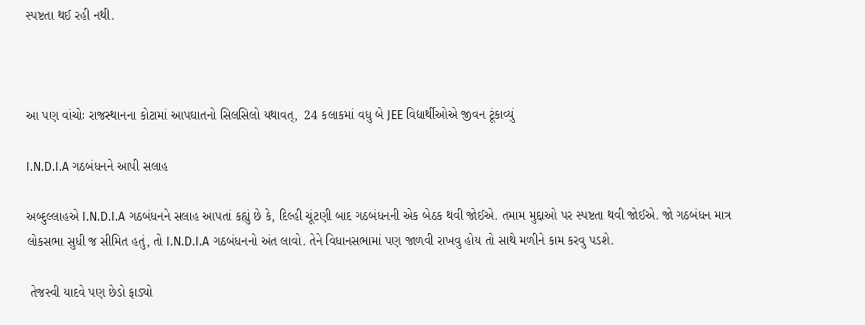સ્પષ્ટતા થઈ રહી નથી.



આ પણ વાંચોઃ રાજસ્થાનના કોટામાં આપઘાતનો સિલસિલો યથાવત્,  24 કલાકમાં વધુ બે JEE વિદ્યાર્થીઓએ જીવન ટૂંકાવ્યું

I.N.D.I.A ગઠબંધનને આપી સલાહ

અબ્દુલ્લાહએ I.N.D.I.A ગઠબંધનને સલાહ આપતાં કહ્યું છે કે, દિલ્હી ચૂંટણી બાદ ગઠબંધનની એક બેઠક થવી જોઈએ. તમામ મુદ્દાઓ પર સ્પષ્ટતા થવી જોઈએ. જો ગઠબંધન માત્ર લોકસભા સુધી જ સીમિત હતું, તો I.N.D.I.A ગઠબંધનનો અંત લાવો. તેને વિધાનસભામાં પણ જાળવી રાખવુ હોય તો સાથે મળીને કામ કરવુ પડશે.

 તેજસ્વી યાદવે પણ છેડો ફાડ્યો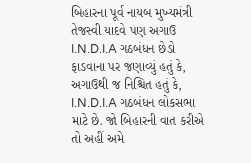બિહારના પૂર્વ નાયબ મુખ્યમંત્રી તેજસ્વી યાદવે પણ અગાઉ I.N.D.I.A ગઠબંધન છેડો ફાડવાના પર જણાવ્યું હતું કે, અગાઉથી જ નિશ્ચિત હતું કે, I.N.D.I.A ગઠબંધન લોકસભા માટે છે. જો બિહારની વાત કરીએ તો અહીં અમે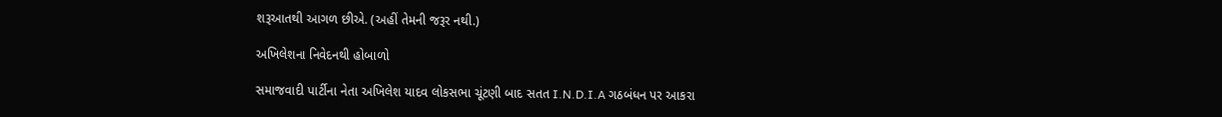શરૂઆતથી આગળ છીએ. (અહીં તેમની જરૂર નથી.)

અખિલેશના નિવેદનથી હોબાળો

સમાજવાદી પાર્ટીના નેતા અખિલેશ યાદવ લોકસભા ચૂંટણી બાદ સતત I.N.D.I.A ગઠબંધન પર આકરા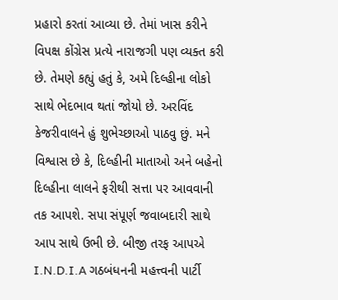પ્રહારો કરતાં આવ્યા છે. તેમાં ખાસ કરીને વિપક્ષ કોંગ્રેસ પ્રત્યે નારાજગી પણ વ્યક્ત કરી છે. તેમણે કહ્યું હતું કે, અમે દિલ્હીના લોકો સાથે ભેદભાવ થતાં જોયો છે. અરવિંદ કેજરીવાલને હું શુભેચ્છાઓ પાઠવુ છું. મને વિશ્વાસ છે કે, દિલ્હીની માતાઓ અને બહેનો દિલ્હીના લાલને ફરીથી સત્તા પર આવવાની તક આપશે. સપા સંપૂર્ણ જવાબદારી સાથે આપ સાથે ઉભી છે. બીજી તરફ આપએ I.N.D.I.A ગઠબંધનની મહત્ત્વની પાર્ટી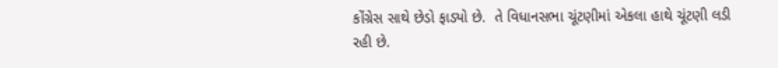કોંગ્રેસ સાથે છેડો ફાડ્યો છે.  તે વિધાનસભા ચૂંટણીમાં એકલા હાથે ચૂંટણી લડી રહી છે.